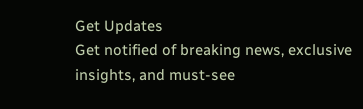Get Updates
Get notified of breaking news, exclusive insights, and must-see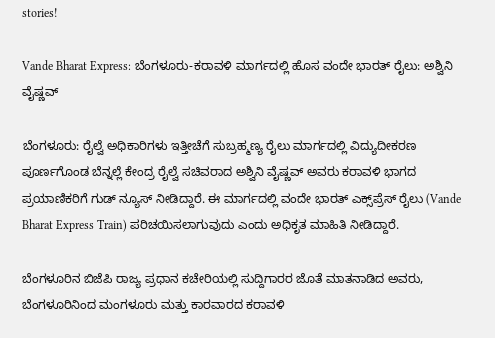stories!

Vande Bharat Express: ಬೆಂಗಳೂರು-ಕರಾವಳಿ ಮಾರ್ಗದಲ್ಲಿ ಹೊಸ ವಂದೇ ಭಾರತ್ ರೈಲು: ಅಶ್ವಿನಿ ವೈಷ್ಣವ್

ಬೆಂಗಳೂರು: ರೈಲ್ವೆ ಅಧಿಕಾರಿಗಳು ಇತ್ತೀಚೆಗೆ ಸುಬ್ರಹ್ಮಣ್ಯ ರೈಲು ಮಾರ್ಗದಲ್ಲಿ ವಿದ್ಯುದೀಕರಣ ಪೂರ್ಣಗೊಂಡ ಬೆನ್ನಲ್ಲೆ ಕೇಂದ್ರ ರೈಲ್ವೆ ಸಚಿವರಾದ ಅಶ್ವಿನಿ ವೈಷ್ಣವ್ ಅವರು ಕರಾವಳಿ ಭಾಗದ ಪ್ರಯಾಣಿಕರಿಗೆ ಗುಡ್ ನ್ಯೂಸ್ ನೀಡಿದ್ದಾರೆ. ಈ ಮಾರ್ಗದಲ್ಲಿ ವಂದೇ ಭಾರತ್ ಎಕ್ಸ್‌ಪ್ರೆಸ್ ರೈಲು (Vande Bharat Express Train) ಪರಿಚಯಿಸಲಾಗುವುದು ಎಂದು ಅಧಿಕೃತ ಮಾಹಿತಿ ನೀಡಿದ್ದಾರೆ.

ಬೆಂಗಳೂರಿನ ಬಿಜೆಪಿ ರಾಜ್ಯ ಪ್ರಧಾನ ಕಚೇರಿಯಲ್ಲಿ ಸುದ್ದಿಗಾರರ ಜೊತೆ ಮಾತನಾಡಿದ ಅವರು, ಬೆಂಗಳೂರಿನಿಂದ ಮಂಗಳೂರು ಮತ್ತು ಕಾರವಾರದ ಕರಾವಳಿ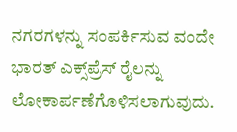ನಗರಗಳನ್ನು ಸಂಪರ್ಕಿಸುವ ವಂದೇ ಭಾರತ್ ಎಕ್ಸ್‌ಪ್ರೆಸ್ ರೈಲನ್ನು ಲೋಕಾರ್ಪಣೆಗೊಳಿಸಲಾಗುವುದು.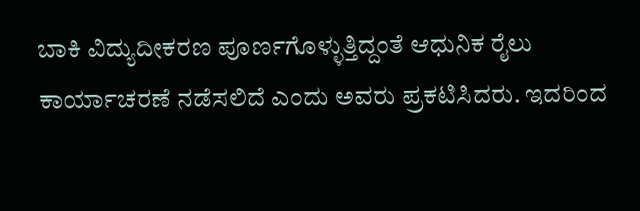ಬಾಕಿ ವಿದ್ಯುದೀಕರಣ ಪೂರ್ಣಗೊಳ್ಳುತ್ತಿದ್ದಂತೆ ಆಧುನಿಕ ರೈಲು ಕಾರ್ಯಾಚರಣೆ ನಡೆಸಲಿದೆ ಎಂದು ಅವರು ಪ್ರಕಟಿಸಿದರು. ಇದರಿಂದ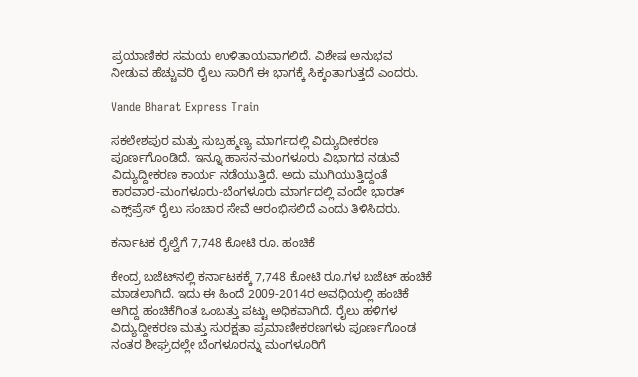ಪ್ರಯಾಣಿಕರ ಸಮಯ ಉಳಿತಾಯವಾಗಲಿದೆ. ವಿಶೇಷ ಅನುಭವ ನೀಡುವ ಹೆಚ್ಚುವರಿ ರೈಲು ಸಾರಿಗೆ ಈ ಭಾಗಕ್ಕೆ ಸಿಕ್ಕಂತಾಗುತ್ತದೆ ಎಂದರು.

Vande Bharat Express Train

ಸಕಲೇಶಪುರ ಮತ್ತು ಸುಬ್ರಹ್ಮಣ್ಯ ಮಾರ್ಗದಲ್ಲಿ ವಿದ್ಯುದೀಕರಣ ಪೂರ್ಣಗೊಂಡಿದೆ. ಇನ್ನೂ ಹಾಸನ-ಮಂಗಳೂರು ವಿಭಾಗದ ನಡುವೆ ವಿದ್ಯುದ್ದೀಕರಣ ಕಾರ್ಯ ನಡೆಯುತ್ತಿದೆ. ಅದು ಮುಗಿಯುತ್ತಿದ್ದಂತೆ ಕಾರವಾರ-ಮಂಗಳೂರು-ಬೆಂಗಳೂರು ಮಾರ್ಗದಲ್ಲಿ ವಂದೇ ಭಾರತ್ ಎಕ್ಸ್‌ಪ್ರೆಸ್ ರೈಲು ಸಂಚಾರ ಸೇವೆ ಆರಂಭಿಸಲಿದೆ ಎಂದು ತಿಳಿಸಿದರು.

ಕರ್ನಾಟಕ ರೈಲ್ವೆಗೆ 7,748 ಕೋಟಿ ರೂ. ಹಂಚಿಕೆ

ಕೇಂದ್ರ ಬಜೆಟ್‌ನಲ್ಲಿ ಕರ್ನಾಟಕಕ್ಕೆ 7,748 ಕೋಟಿ ರೂ.ಗಳ ಬಜೆಟ್ ಹಂಚಿಕೆ ಮಾಡಲಾಗಿದೆ. ಇದು ಈ ಹಿಂದೆ 2009-2014ರ ಅವಧಿಯಲ್ಲಿ ಹಂಚಿಕೆ ಆಗಿದ್ದ ಹಂಚಿಕೆಗಿಂತ ಒಂಬತ್ತು ಪಟ್ಟು ಅಧಿಕವಾಗಿದೆ. ರೈಲು ಹಳಿಗಳ ವಿದ್ಯುದ್ದೀಕರಣ ಮತ್ತು ಸುರಕ್ಷತಾ ಪ್ರಮಾಣೀಕರಣಗಳು ಪೂರ್ಣಗೊಂಡ ನಂತರ ಶೀಘ್ರದಲ್ಲೇ ಬೆಂಗಳೂರನ್ನು ಮಂಗಳೂರಿಗೆ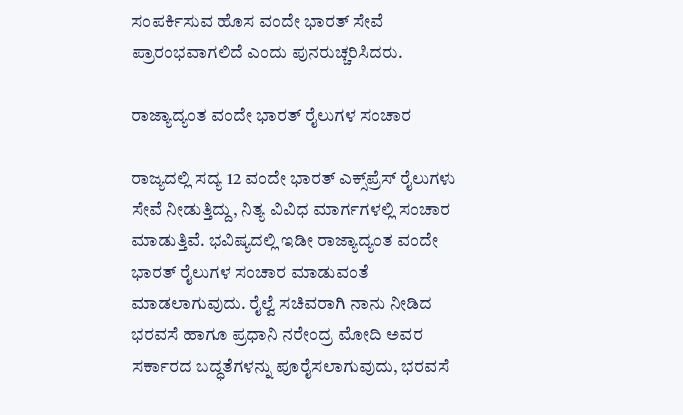ಸಂಪರ್ಕಿಸುವ ಹೊಸ ವಂದೇ ಭಾರತ್ ಸೇವೆ ಪ್ರಾರಂಭವಾಗಲಿದೆ ಎಂದು ಪುನರುಚ್ಚರಿಸಿದರು.

ರಾಜ್ಯಾದ್ಯಂತ ವಂದೇ ಭಾರತ್ ರೈಲುಗಳ ಸಂಚಾರ

ರಾಜ್ಯದಲ್ಲಿ ಸದ್ಯ 12 ವಂದೇ ಭಾರತ್ ಎಕ್ಸ್‌ಪ್ರೆಸ್ ರೈಲುಗಳು ಸೇವೆ ನೀಡುತ್ತಿದ್ದು, ನಿತ್ಯ ವಿವಿಧ ಮಾರ್ಗಗಳಲ್ಲಿ ಸಂಚಾರ ಮಾಡುತ್ತಿವೆ. ಭವಿಷ್ಯದಲ್ಲಿ ಇಡೀ ರಾಜ್ಯಾದ್ಯಂತ ವಂದೇ ಭಾರತ್ ರೈಲುಗಳ ಸಂಚಾರ ಮಾಡುವಂತೆ ಮಾಡಲಾಗುವುದು. ರೈಲ್ವೆ ಸಚಿವರಾಗಿ ನಾನು ನೀಡಿದ ಭರವಸೆ ಹಾಗೂ ಪ್ರಧಾನಿ ನರೇಂದ್ರ ಮೋದಿ ಅವರ ಸರ್ಕಾರದ ಬದ್ಧತೆಗಳನ್ನು ಪೂರೈಸಲಾಗುವುದು, ಭರವಸೆ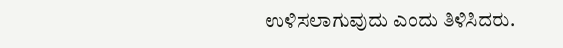ಉಳಿಸಲಾಗುವುದು ಎಂದು ತಿಳಿಸಿದರು.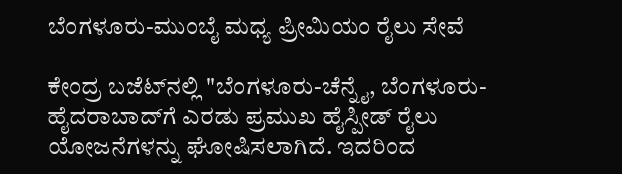ಬೆಂಗಳೂರು-ಮುಂಬೈ ಮಧ್ಯ ಪ್ರೀಮಿಯಂ ರೈಲು ಸೇವೆ

ಕೇಂದ್ರ ಬಜೆಟ್‌ನಲ್ಲಿ "ಬೆಂಗಳೂರು-ಚೆನ್ನೈ, ಬೆಂಗಳೂರು-ಹೈದರಾಬಾದ್‌ಗೆ ಎರಡು ಪ್ರಮುಖ ಹೈಸ್ಪೀಡ್ ರೈಲು ಯೋಜನೆಗಳನ್ನು ಘೋಷಿಸಲಾಗಿದೆ. ಇದರಿಂದ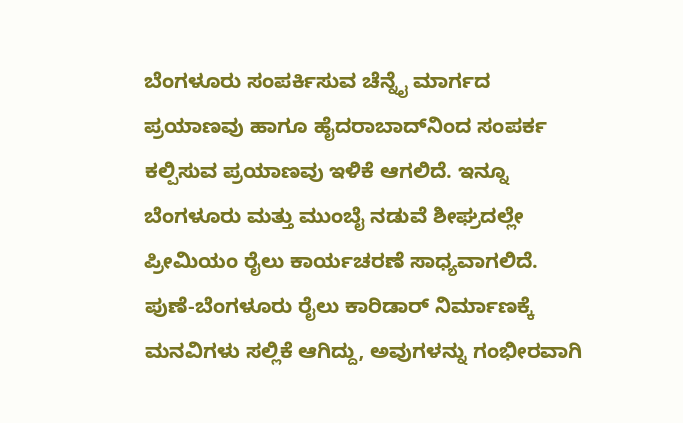ಬೆಂಗಳೂರು ಸಂಪರ್ಕಿಸುವ ಚೆನ್ನೈ ಮಾರ್ಗದ ಪ್ರಯಾಣವು ಹಾಗೂ ಹೈದರಾಬಾದ್‌ನಿಂದ ಸಂಪರ್ಕ ಕಲ್ಪಿಸುವ ಪ್ರಯಾಣವು ಇಳಿಕೆ ಆಗಲಿದೆ. ಇನ್ನೂ ಬೆಂಗಳೂರು ಮತ್ತು ಮುಂಬೈ ನಡುವೆ ಶೀಘ್ರದಲ್ಲೇ ಪ್ರೀಮಿಯಂ ರೈಲು ಕಾರ್ಯಚರಣೆ ಸಾಧ್ಯವಾಗಲಿದೆ. ಪುಣೆ-ಬೆಂಗಳೂರು ರೈಲು ಕಾರಿಡಾರ್ ನಿರ್ಮಾಣಕ್ಕೆ ಮನವಿಗಳು ಸಲ್ಲಿಕೆ ಆಗಿದ್ದು, ಅವುಗಳನ್ನು ಗಂಭೀರವಾಗಿ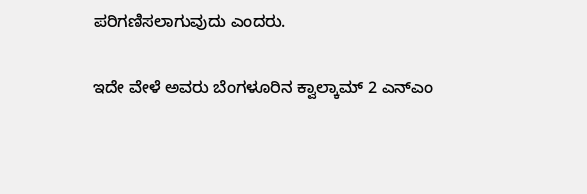ಪರಿಗಣಿಸಲಾಗುವುದು ಎಂದರು.

ಇದೇ ವೇಳೆ ಅವರು ಬೆಂಗಳೂರಿನ ಕ್ವಾಲ್ಕಾಮ್ 2 ಎನ್‌ಎಂ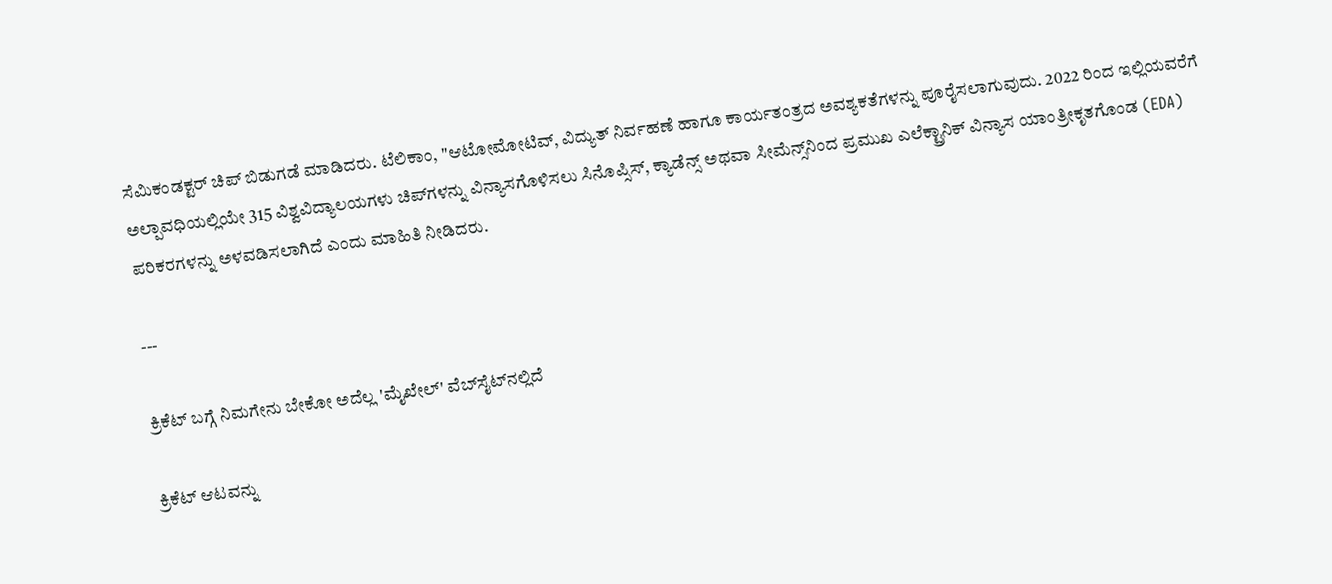ಸೆಮಿಕಂಡಕ್ಟರ್ ಚಿಪ್ ಬಿಡುಗಡೆ ಮಾಡಿದರು. ಟೆಲಿಕಾಂ, "ಆಟೋಮೋಟಿವ್, ವಿದ್ಯುತ್ ನಿರ್ವಹಣೆ ಹಾಗೂ ಕಾರ್ಯತಂತ್ರದ ಅವಶ್ಯಕತೆಗಳನ್ನು ಪೂರೈಸಲಾಗುವುದು. 2022 ರಿಂದ ಇಲ್ಲಿಯವರೆಗೆ ಅಲ್ಪಾವಧಿಯಲ್ಲಿಯೇ 315 ವಿಶ್ವವಿದ್ಯಾಲಯಗಳು ಚಿಪ್‌ಗಳನ್ನು ವಿನ್ಯಾಸಗೊಳಿಸಲು ಸಿನೊಪ್ಸಿಸ್, ಕ್ಯಾಡೆನ್ಸ್ ಅಥವಾ ಸೀಮೆನ್ಸ್‌ನಿಂದ ಪ್ರಮುಖ ಎಲೆಕ್ಟ್ರಾನಿಕ್ ವಿನ್ಯಾಸ ಯಾಂತ್ರೀಕೃತಗೊಂಡ (EDA) ಪರಿಕರಗಳನ್ನು ಅಳವಡಿಸಲಾಗಿದೆ ಎಂದು ಮಾಹಿತಿ ನೀಡಿದರು.

---

ಕ್ರಿಕೆಟ್ ಬಗ್ಗೆ ನಿಮಗೇನು ಬೇಕೋ ಅದೆಲ್ಲ 'ಮೈಖೇಲ್‌' ವೆಬ್‌ಸೈಟ್‌ನಲ್ಲಿದೆ

ಕ್ರಿಕೆಟ್ ಆಟವನ್ನು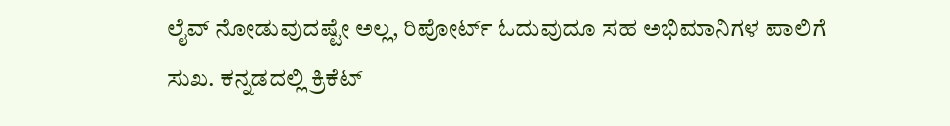ಲೈವ್ ನೋಡುವುದಷ್ಟೇ ಅಲ್ಲ, ರಿಪೋರ್ಟ್‌ ಓದುವುದೂ ಸಹ ಅಭಿಮಾನಿಗಳ ಪಾಲಿಗೆ ಸುಖ. ಕನ್ನಡದಲ್ಲಿ ಕ್ರಿಕೆಟ್‌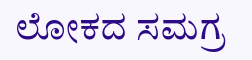ಲೋಕದ ಸಮಗ್ರ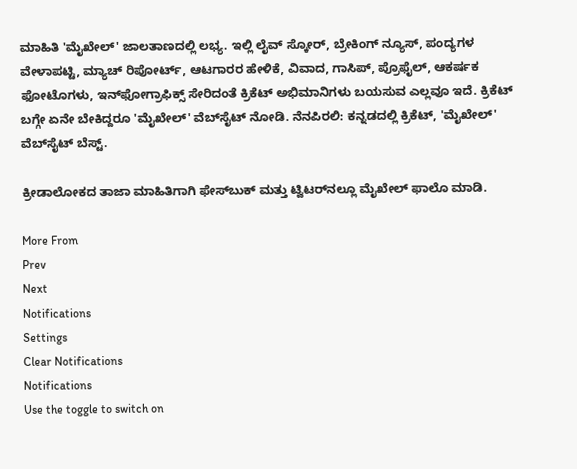ಮಾಹಿತಿ 'ಮೈಖೇಲ್' ಜಾಲತಾಣದಲ್ಲಿ ಲಭ್ಯ. ಇಲ್ಲಿ ಲೈವ್ ಸ್ಕೋರ್‌, ಬ್ರೇಕಿಂಗ್ ನ್ಯೂಸ್, ಪಂದ್ಯಗಳ ವೇಳಾಪಟ್ಟಿ, ಮ್ಯಾಚ್ ರಿಪೋರ್ಟ್‌, ಆಟಗಾರರ ಹೇಳಿಕೆ, ವಿವಾದ, ಗಾಸಿಪ್, ಪ್ರೊಫೈಲ್, ಆಕರ್ಷಕ ಫೋಟೊಗಳು, ಇನ್‌ಫೋಗ್ರಾಫಿಕ್ಸ್ ಸೇರಿದಂತೆ ಕ್ರಿಕೆಟ್ ಅಭಿಮಾನಿಗಳು ಬಯಸುವ ಎಲ್ಲವೂ ಇದೆ. ಕ್ರಿಕೆಟ್ ಬಗ್ಗೇ ಏನೇ ಬೇಕಿದ್ದರೂ 'ಮೈಖೇಲ್' ವೆಬ್‌ಸೈಟ್ ನೋಡಿ. ನೆನಪಿರಲಿ: ಕನ್ನಡದಲ್ಲಿ ಕ್ರಿಕೆಟ್‌, 'ಮೈಖೇಲ್' ವೆಬ್‌ಸೈಟ್ ಬೆಸ್ಟ್‌.

ಕ್ರೀಡಾಲೋಕದ ತಾಜಾ ಮಾಹಿತಿಗಾಗಿ ಫೇಸ್‌ಬುಕ್ ಮತ್ತು ಟ್ವಿಟರ್‌ನಲ್ಲೂ ಮೈಖೇಲ್‌ ಫಾಲೊ ಮಾಡಿ.

More From
Prev
Next
Notifications
Settings
Clear Notifications
Notifications
Use the toggle to switch on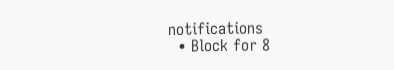notifications
  • Block for 8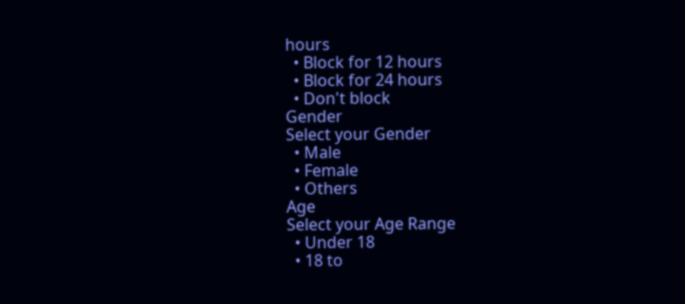hours
  • Block for 12 hours
  • Block for 24 hours
  • Don't block
Gender
Select your Gender
  • Male
  • Female
  • Others
Age
Select your Age Range
  • Under 18
  • 18 to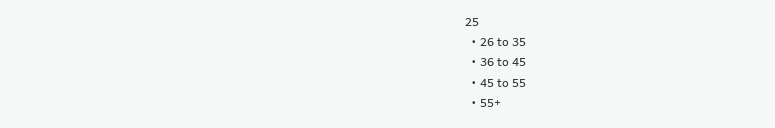25
  • 26 to 35
  • 36 to 45
  • 45 to 55
  • 55+